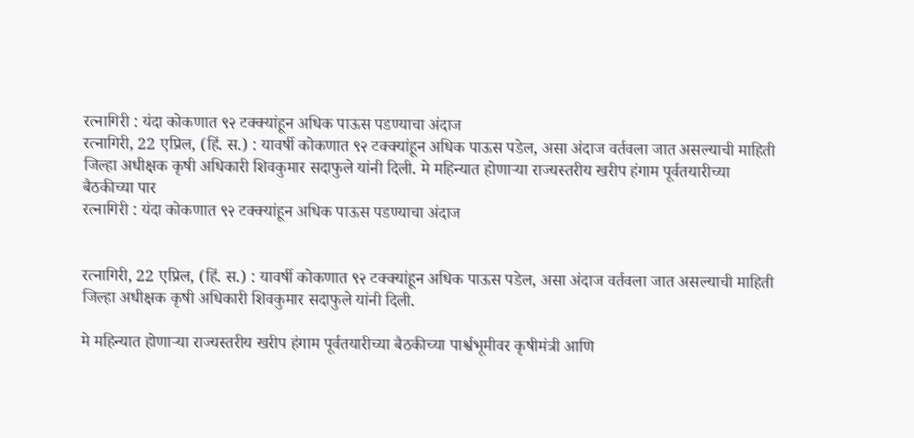रत्नागिरी : यंदा कोकणात ९२ टक्क्यांहून अधिक पाऊस पडण्याचा अंदाज
रत्नागिरी, 22 एप्रिल, (हिं. स.) : यावर्षी कोकणात ९२ टक्क्यांहून अधिक पाऊस पडेल, असा अंदाज वर्तवला जात असल्याची माहिती जिल्हा अधीक्षक कृषी अधिकारी शिवकुमार सदाफुले यांनी दिली. मे महिन्यात होणाऱ्या राज्यस्तरीय खरीप हंगाम पूर्वतयारीच्या बैठकीच्या पार
रत्नागिरी : यंदा कोकणात ९२ टक्क्यांहून अधिक पाऊस पडण्याचा अंदाज


रत्नागिरी, 22 एप्रिल, (हिं. स.) : यावर्षी कोकणात ९२ टक्क्यांहून अधिक पाऊस पडेल, असा अंदाज वर्तवला जात असल्याची माहिती जिल्हा अधीक्षक कृषी अधिकारी शिवकुमार सदाफुले यांनी दिली.

मे महिन्यात होणाऱ्या राज्यस्तरीय खरीप हंगाम पूर्वतयारीच्या बैठकीच्या पार्श्वभूमीवर कृषीमंत्री आणि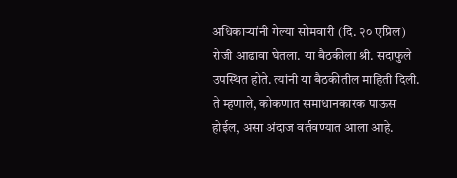अधिकाऱ्यांनी गेल्या सोमवारी (दि. २० एप्रिल) रोजी आढावा घेतला. या बैठकीला श्री. सदाफुले उपस्थित होते. त्यांनी या बैठकीतील माहिती दिली. ते म्हणाले, कोकणात समाधानकारक पाऊस होईल, असा अंदाज वर्तवण्यात आला आहे.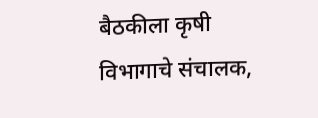बैठकीला कृषी विभागाचे संचालक,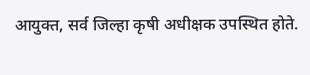आयुक्त, सर्व जिल्हा कृषी अधीक्षक उपस्थित होते.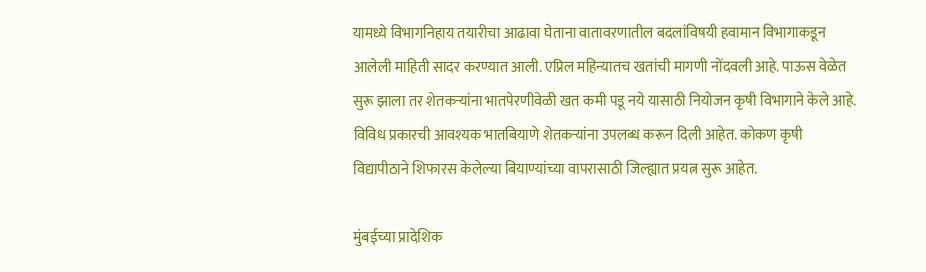यामध्ये विभागनिहाय तयारीचा आढावा घेताना वातावरणातील बदलांविषयी हवामान विभागाकडून आलेली माहिती सादर करण्यात आली. एप्रिल महिन्यातच खतांची मागणी नोंदवली आहे. पाऊस वेळेत सुरू झाला तर शेतकऱ्यांना भातपेरणीवेळी खत कमी पडू नये यासाठी नियोजन कृषी विभागाने केले आहे. विविध प्रकारची आवश्यक भातबियाणे शेतकऱ्यांना उपलब्ध करून दिली आहेत. कोकण कृषी विद्यापीठाने शिफारस केलेल्या बियाण्यांच्या वापरासाठी जिल्ह्यात प्रयत्न सुरू आहेत.

मुंबईच्या प्रादेशिक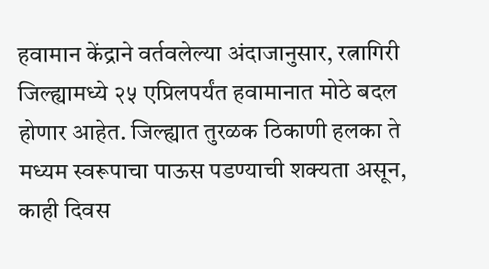हवामान केंद्राने वर्तवलेल्या अंदाजानुसार, रत्नागिरी जिल्ह्यामध्ये २५ एप्रिलपर्यंत हवामानात मोठे बदल होणार आहेत. जिल्ह्यात तुरळक ठिकाणी हलका ते मध्यम स्वरूपाचा पाऊस पडण्याची शक्यता असून, काही दिवस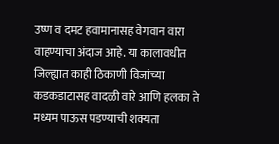उष्ण व दमट हवामानासह वेगवान वारा वाहण्याचा अंदाज आहे. या कालावधीत जिल्ह्यात काही ठिकाणी विजांच्या कडकडाटासह वादळी वारे आणि हलका ते मध्यम पाऊस पडण्याची शक्यता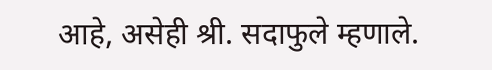आहे, असेही श्री. सदाफुले म्हणाले.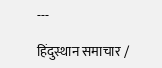---

हिंदुस्थान समाचार /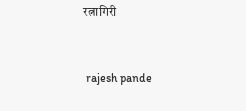रत्नागिरी


 rajesh pande